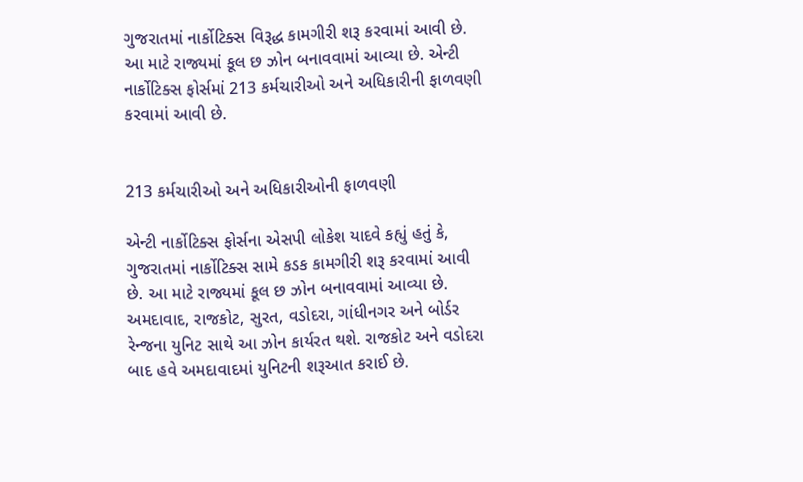ગુજરાતમાં નાર્કોટિક્સ વિરૂદ્ધ કામગીરી શરૂ કરવામાં આવી છે. આ માટે રાજ્યમાં કૂલ છ ઝોન બનાવવામાં આવ્યા છે. એન્ટી નાર્કોટિક્સ ફોર્સમાં 213 કર્મચારીઓ અને અધિકારીની ફાળવણી કરવામાં આવી છે.


213 કર્મચારીઓ અને અધિકારીઓની ફાળવણી

એન્ટી નાર્કોટિક્સ ફોર્સના એસપી લોકેશ યાદવે કહ્યું હતું કે, ગુજરાતમાં નાર્કોટિક્સ સામે કડક કામગીરી શરૂ કરવામાં આવી છે. આ માટે રાજ્યમાં કૂલ છ ઝોન બનાવવામાં આવ્યા છે. અમદાવાદ, રાજકોટ, સુરત, વડોદરા, ગાંધીનગર અને બોર્ડર રેન્જના યુનિટ સાથે આ ઝોન કાર્યરત થશે. રાજકોટ અને વડોદરા બાદ હવે અમદાવાદમાં યુનિટની શરૂઆત કરાઈ છે.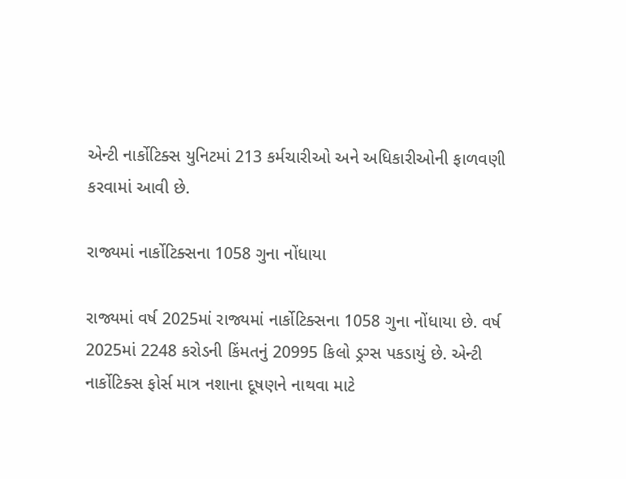એન્ટી નાર્કોટિક્સ યુનિટમાં 213 કર્મચારીઓ અને અધિકારીઓની ફાળવણી કરવામાં આવી છે.

રાજ્યમાં નાર્કોટિક્સના 1058 ગુના નોંધાયા

રાજ્યમાં વર્ષ 2025માં રાજ્યમાં નાર્કોટિક્સના 1058 ગુના નોંધાયા છે. વર્ષ 2025માં 2248 કરોડની કિંમતનું 20995 કિલો ડ્રગ્સ પકડાયું છે. એન્ટી નાર્કોટિક્સ ફોર્સ માત્ર નશાના દૂષણને નાથવા માટે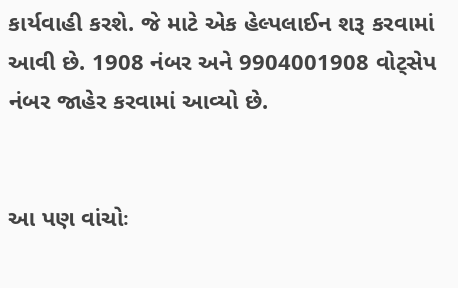કાર્યવાહી કરશે. જે માટે એક હેલ્પલાઈન શરૂ કરવામાં આવી છે. 1908 નંબર અને 9904001908 વોટ્સેપ નંબર જાહેર કરવામાં આવ્યો છે.


આ પણ વાંચોઃ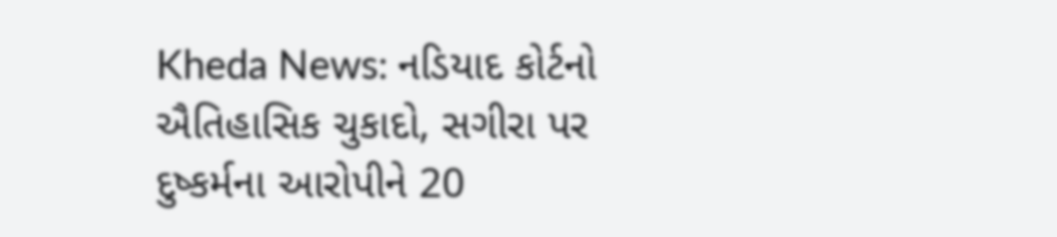Kheda News: નડિયાદ કોર્ટનો ઐતિહાસિક ચુકાદો, સગીરા પર દુષ્કર્મના આરોપીને 20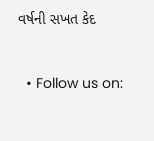વર્ષની સખત કેદ


  • Follow us on: